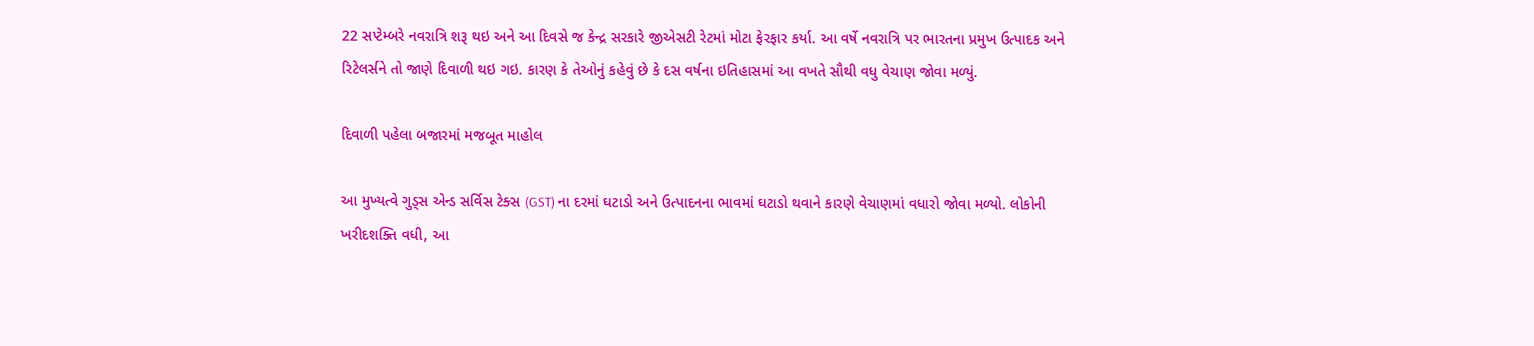22 સપ્ટેમ્બરે નવરાત્રિ શરૂ થઇ અને આ દિવસે જ કેન્દ્ર સરકારે જીએસટી રેટમાં મોટા ફેરફાર કર્યા. આ વર્ષે નવરાત્રિ પર ભારતના પ્રમુખ ઉત્પાદક અને રિટેલર્સને તો જાણે દિવાળી થઇ ગઇ. કારણ કે તેઓનું કહેવું છે કે દસ વર્ષના ઇતિહાસમાં આ વખતે સૌથી વધુ વેચાણ જોવા મળ્યું.

દિવાળી પહેલા બજારમાં મજબૂત માહોલ

આ મુખ્યત્વે ગુડ્સ એન્ડ સર્વિસ ટેક્સ (GST) ના દરમાં ઘટાડો અને ઉત્પાદનના ભાવમાં ઘટાડો થવાને કારણે વેચાણમાં વધારો જોવા મળ્યો. લોકોની ખરીદશક્તિ વધી, આ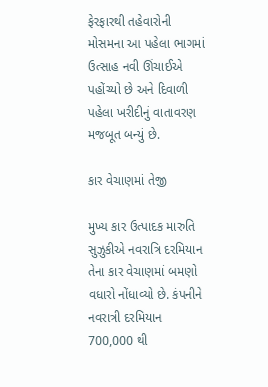ફેરફારથી તહેવારોની મોસમના આ પહેલા ભાગમાં ઉત્સાહ નવી ઊંચાઈએ પહોંચ્યો છે અને દિવાળી પહેલા ખરીદીનું વાતાવરણ મજબૂત બન્યું છે.

કાર વેચાણમાં તેજી

મુખ્ય કાર ઉત્પાદક મારુતિ સુઝુકીએ નવરાત્રિ દરમિયાન તેના કાર વેચાણમાં બમણો વધારો નોંધાવ્યો છે. કંપનીને નવરાત્રી દરમિયાન 700,000 થી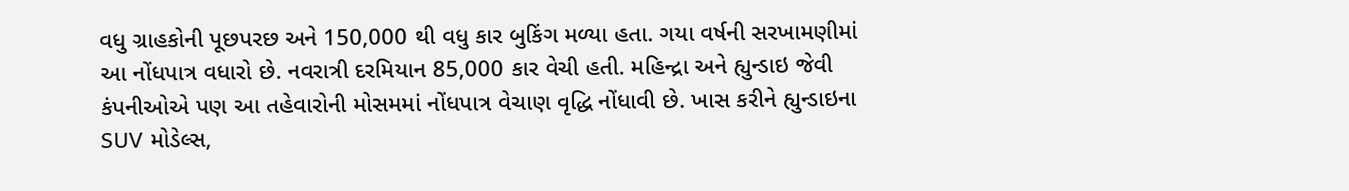વધુ ગ્રાહકોની પૂછપરછ અને 150,000 થી વધુ કાર બુકિંગ મળ્યા હતા. ગયા વર્ષની સરખામણીમાં આ નોંધપાત્ર વધારો છે. નવરાત્રી દરમિયાન 85,000 કાર વેચી હતી. મહિન્દ્રા અને હ્યુન્ડાઇ જેવી કંપનીઓએ પણ આ તહેવારોની મોસમમાં નોંધપાત્ર વેચાણ વૃદ્ધિ નોંધાવી છે. ખાસ કરીને હ્યુન્ડાઇના SUV મોડેલ્સ,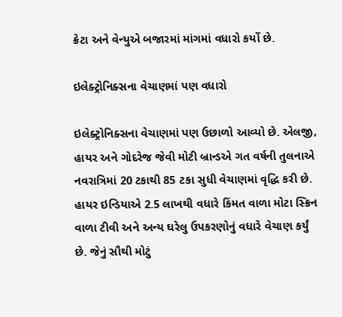ક્રેટા અને વેન્યુએ બજારમાં માંગમાં વધારો કર્યો છે.

ઇલેક્ટ્રોનિક્સના વેચાણમાં પણ વધારો

ઇલેક્ટ્રોનિક્સના વેચાણમાં પણ ઉછાળો આવ્યો છે. એલજી, હાયર અને ગોદરેજ જેવી મોટી બ્રાન્ડએ ગત વર્ષની તુલનાએ નવરાત્રિમાં 20 ટકાથી 85 ટકા સુધી વેચાણમાં વૃદ્ધિ કરી છે. હાયર ઇન્ડિયાએ 2.5 લાખથી વધારે કિંમત વાળા મોટા સ્ક્રિન વાળા ટીવી અને અન્ય ઘરેલુ ઉપકરણોનું વધારે વેચાણ કર્યું છે. જેનું સૌથી મોટું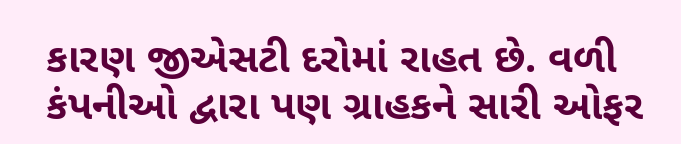કારણ જીએસટી દરોમાં રાહત છે. વળી કંપનીઓ દ્વારા પણ ગ્રાહકને સારી ઓફર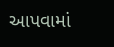આપવામાં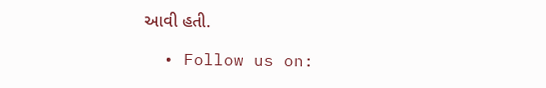આવી હતી.

  • Follow us on: